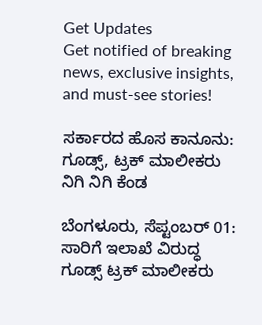Get Updates
Get notified of breaking news, exclusive insights, and must-see stories!

ಸರ್ಕಾರದ ಹೊಸ ಕಾನೂನು: ಗೂಡ್ಸ್, ಟ್ರಕ್ ಮಾಲೀಕರು ನಿಗಿ ನಿಗಿ ಕೆಂಡ

ಬೆಂಗಳೂರು, ಸೆಪ್ಟಂಬರ್‌ 01: ಸಾರಿಗೆ ಇಲಾಖೆ ವಿರುದ್ಧ ಗೂಡ್ಸ್ ಟ್ರಕ್ ಮಾಲೀಕರು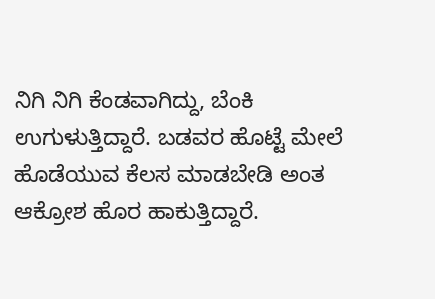ನಿಗಿ ನಿಗಿ ಕೆಂಡವಾಗಿದ್ದು, ಬೆಂಕಿ ಉಗುಳುತ್ತಿದ್ದಾರೆ. ಬಡವರ ಹೊಟ್ಟೆ ಮೇಲೆ ಹೊಡೆಯುವ ಕೆಲಸ ಮಾಡಬೇಡಿ ಅಂತ ಆಕ್ರೋಶ ಹೊರ ಹಾಕುತ್ತಿದ್ದಾರೆ.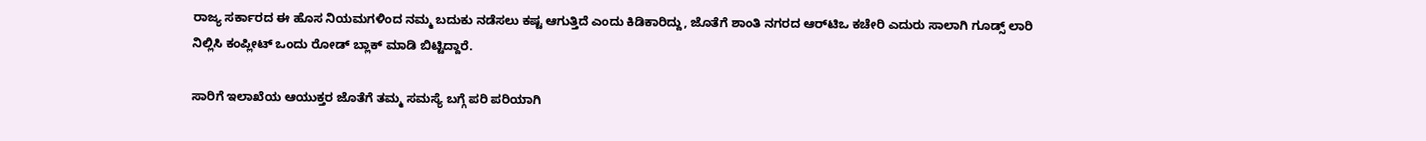ರಾಜ್ಯ ಸರ್ಕಾರದ ಈ ಹೊಸ ನಿಯಮಗಳಿಂದ ನಮ್ಮ ಬದುಕು ನಡೆಸಲು ಕಷ್ಟ ಆಗುತ್ತಿದೆ ಎಂದು ಕಿಡಿಕಾರಿದ್ದು, ಜೊತೆಗೆ ಶಾಂತಿ ನಗರದ ಆರ್‌ಟಿಒ ಕಚೇರಿ ಎದುರು ಸಾಲಾಗಿ ಗೂಡ್ಸ್ ಲಾರಿ ನಿಲ್ಲಿಸಿ ಕಂಪ್ಲೀಟ್ ಒಂದು ರೋಡ್ ಬ್ಲಾಕ್ ಮಾಡಿ ಬಿಟ್ಟಿದ್ದಾರೆ.

ಸಾರಿಗೆ ಇಲಾಖೆಯ ಆಯುಕ್ತರ ಜೊತೆಗೆ ತಮ್ಮ ಸಮಸ್ಯೆ ಬಗ್ಗೆ ಪರಿ ಪರಿಯಾಗಿ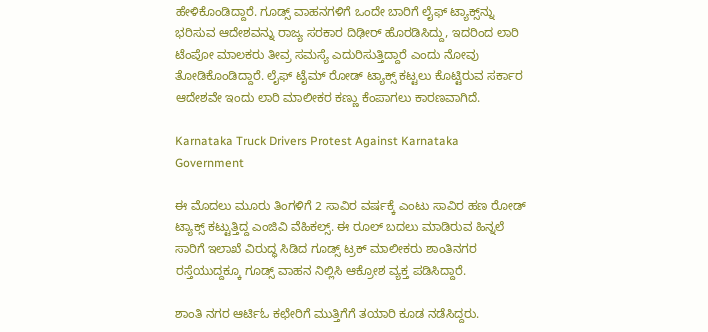ಹೇಳಿಕೊಂಡಿದ್ದಾರೆ. ಗೂಡ್ಸ್ ವಾಹನಗಳಿಗೆ ಒಂದೇ ಬಾರಿಗೆ ಲೈಫ್ ಟ್ಯಾಕ್ಸ್‌ನ್ನು ಭರಿಸುವ ಆದೇಶವನ್ನು ರಾಜ್ಯ ಸರಕಾರ ದಿಢೀರ್ ಹೊರಡಿಸಿದ್ದು, ಇದರಿಂದ ಲಾರಿ ಟೆಂಪೋ ಮಾಲಕರು ತೀವ್ರ ಸಮಸ್ಯೆ ಎದುರಿಸುತ್ತಿದ್ದಾರೆ ಎಂದು ನೋವು ತೋಡಿಕೊಂಡಿದ್ದಾರೆ. ಲೈಫ್ ಟೈಮ್ ರೋಡ್ ಟ್ಯಾಕ್ಸ್ ಕಟ್ಟಲು ಕೊಟ್ಟಿರುವ ಸರ್ಕಾರ ಆದೇಶವೇ ಇಂದು ಲಾರಿ ಮಾಲೀಕರ ಕಣ್ಣು ಕೆಂಪಾಗಲು ಕಾರಣವಾಗಿದೆ.

Karnataka Truck Drivers Protest Against Karnataka Government

ಈ ಮೊದಲು ಮೂರು ತಿಂಗಳಿಗೆ 2 ಸಾವಿರ ವರ್ಷಕ್ಕೆ ಎಂಟು ಸಾವಿರ ಹಣ ರೋಡ್ ಟ್ಯಾಕ್ಸ್ ಕಟ್ಟುತ್ತಿದ್ದ ಎಂಜಿವಿ ವೆಹಿಕಲ್ಸ್. ಈ ರೂಲ್ ಬದಲು ಮಾಡಿರುವ ಹಿನ್ನಲೆ ಸಾರಿಗೆ ಇಲಾಖೆ ವಿರುದ್ಧ ಸಿಡಿದ ಗೂಡ್ಸ್ ಟ್ರಕ್ ಮಾಲೀಕರು ಶಾಂತಿನಗರ ರಸ್ತೆಯುದ್ದಕ್ಕೂ ಗೂಡ್ಸ್ ವಾಹನ ನಿಲ್ಲಿಸಿ ಆಕ್ರೋಶ ವ್ಯಕ್ತ ಪಡಿಸಿದ್ದಾರೆ.

ಶಾಂತಿ ನಗರ ಆರ್ಟಿಓ ಕಛೇರಿಗೆ ಮುತ್ತಿಗೆಗೆ ತಯಾರಿ ಕೂಡ ನಡೆಸಿದ್ದರು.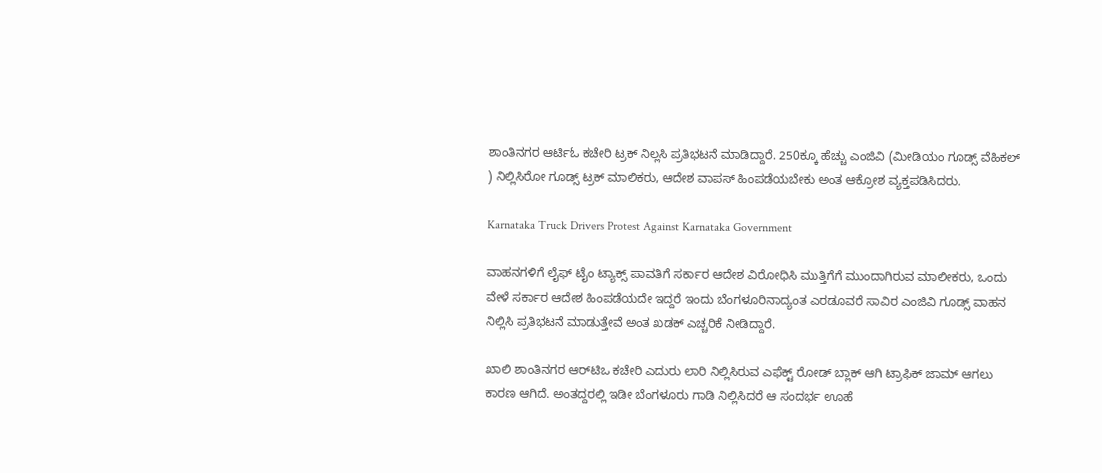ಶಾಂತಿನಗರ ಆರ್ಟಿಓ ಕಚೇರಿ ಟ್ರಕ್ ನಿಲ್ಲಸಿ ಪ್ರತಿಭಟನೆ ಮಾಡಿದ್ದಾರೆ. 250ಕ್ಕೂ ಹೆಚ್ಚು ಎಂಜಿವಿ (ಮೀಡಿಯಂ ಗೂಡ್ಸ್ ವೆಹಿಕಲ್ ) ನಿಲ್ಲಿಸಿರೋ ಗೂಡ್ಸ್ ಟ್ರಕ್ ಮಾಲಿಕರು, ಆದೇಶ ವಾಪಸ್ ಹಿಂಪಡೆಯಬೇಕು ಅಂತ ಆಕ್ರೋಶ ವ್ಯಕ್ತಪಡಿಸಿದರು.

Karnataka Truck Drivers Protest Against Karnataka Government

ವಾಹನಗಳಿಗೆ ಲೈಫ್ ಟೈಂ ಟ್ಯಾಕ್ಸ್ ಪಾವತಿಗೆ ಸರ್ಕಾರ ಆದೇಶ ವಿರೋಧಿಸಿ ಮುತ್ತಿಗೆಗೆ ಮುಂದಾಗಿರುವ ಮಾಲೀಕರು, ಒಂದು ವೇಳೆ ಸರ್ಕಾರ ಆದೇಶ ಹಿಂಪಡೆಯದೇ ಇದ್ದರೆ ಇಂದು ಬೆಂಗಳೂರಿನಾದ್ಯಂತ ಎರಡೂವರೆ ಸಾವಿರ ಎಂಜಿವಿ ಗೂಡ್ಸ್ ವಾಹನ ನಿಲ್ಲಿಸಿ ಪ್ರತಿಭಟನೆ ಮಾಡುತ್ತೇವೆ ಅಂತ ಖಡಕ್ ಎಚ್ಚರಿಕೆ ನೀಡಿದ್ದಾರೆ.

ಖಾಲಿ ಶಾಂತಿನಗರ ಆರ್‌ಟಿಒ ಕಚೇರಿ ಎದುರು ಲಾರಿ ನಿಲ್ಲಿಸಿರುವ ಎಫೆಕ್ಟ್ ರೋಡ್ ಬ್ಲಾಕ್ ಆಗಿ ಟ್ರಾಫಿಕ್ ಜಾಮ್ ಆಗಲು ಕಾರಣ ಆಗಿದೆ. ಅಂತದ್ದರಲ್ಲಿ ಇಡೀ ಬೆಂಗಳೂರು ಗಾಡಿ ನಿಲ್ಲಿಸಿದರೆ ಆ ಸಂದರ್ಭ ಊಹೆ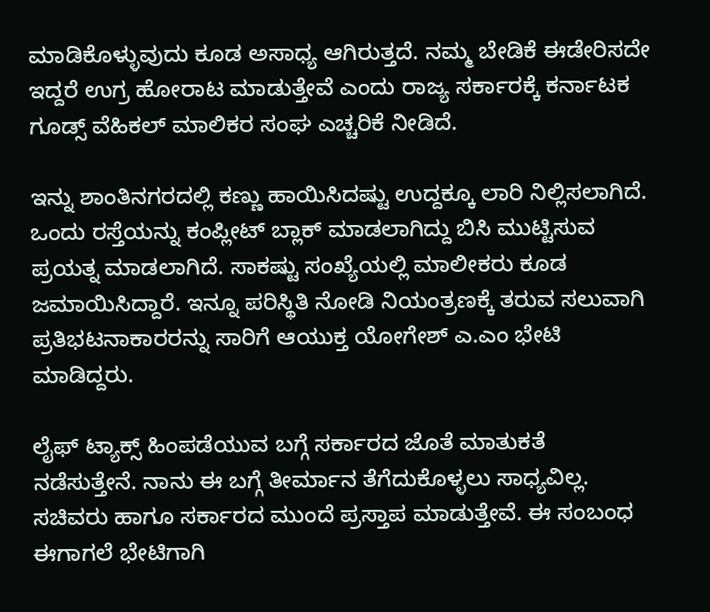ಮಾಡಿಕೊಳ್ಳುವುದು ಕೂಡ ಅಸಾಧ್ಯ ಆಗಿರುತ್ತದೆ. ನಮ್ಮ ಬೇಡಿಕೆ ಈಡೇರಿಸದೇ ಇದ್ದರೆ ಉಗ್ರ ಹೋರಾಟ ಮಾಡುತ್ತೇವೆ ಎಂದು ರಾಜ್ಯ ಸರ್ಕಾರಕ್ಕೆ ಕರ್ನಾಟಕ ಗೂಡ್ಸ್ ವೆಹಿಕಲ್‌ ಮಾಲಿಕರ ಸಂಘ ಎಚ್ಚರಿಕೆ ನೀಡಿದೆ.

ಇನ್ನು ಶಾಂತಿನಗರದಲ್ಲಿ ಕಣ್ಣು ಹಾಯಿಸಿದಷ್ಟು ಉದ್ದಕ್ಕೂ ಲಾರಿ ನಿಲ್ಲಿಸಲಾಗಿದೆ. ಒಂದು ರಸ್ತೆಯನ್ನು ಕಂಪ್ಲೀಟ್ ಬ್ಲಾಕ್ ಮಾಡಲಾಗಿದ್ದು ಬಿಸಿ ಮುಟ್ಟಿಸುವ ಪ್ರಯತ್ನ ಮಾಡಲಾಗಿದೆ. ಸಾಕಷ್ಟು ಸಂಖ್ಯೆಯಲ್ಲಿ ಮಾಲೀಕರು ಕೂಡ ಜಮಾಯಿಸಿದ್ದಾರೆ. ಇನ್ನೂ ಪರಿಸ್ಥಿತಿ ನೋಡಿ ನಿಯಂತ್ರಣಕ್ಕೆ ತರುವ ಸಲುವಾಗಿ ಪ್ರತಿಭಟನಾಕಾರರನ್ನು ಸಾರಿಗೆ ಆಯುಕ್ತ ಯೋಗೇಶ್ ಎ.ಎಂ ಭೇಟಿ ಮಾಡಿದ್ದರು.

ಲೈಫ್ ಟ್ಯಾಕ್ಸ್ ಹಿಂಪಡೆಯುವ ಬಗ್ಗೆ ಸರ್ಕಾರದ ಜೊತೆ ಮಾತುಕತೆ ನಡೆಸುತ್ತೇನೆ. ನಾನು ಈ ಬಗ್ಗೆ ತೀರ್ಮಾನ ತೆಗೆದುಕೊಳ್ಳಲು ಸಾಧ್ಯವಿಲ್ಲ. ಸಚಿವರು ಹಾಗೂ ಸರ್ಕಾರದ ಮುಂದೆ ಪ್ರಸ್ತಾಪ ಮಾಡುತ್ತೇವೆ. ಈ ಸಂಬಂಧ ಈಗಾಗಲೆ ಭೇಟಿಗಾಗಿ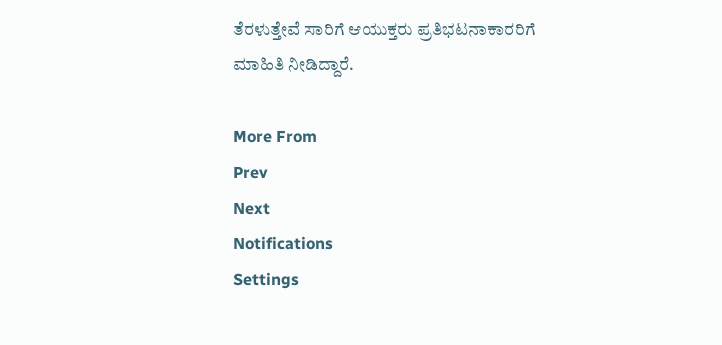ತೆರಳುತ್ತೇವೆ ಸಾರಿಗೆ ಆಯುಕ್ತರು ಪ್ರತಿಭಟನಾಕಾರರಿಗೆ ಮಾಹಿತಿ ನೀಡಿದ್ದಾರೆ.

More From
Prev
Next
Notifications
Settings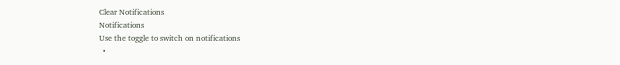Clear Notifications
Notifications
Use the toggle to switch on notifications
  •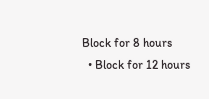Block for 8 hours
  • Block for 12 hours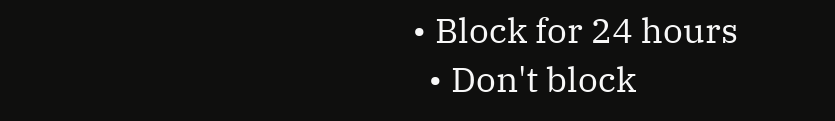• Block for 24 hours
  • Don't block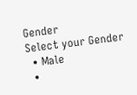Gender
Select your Gender
  • Male
  •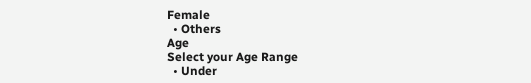Female
  • Others
Age
Select your Age Range
  • Under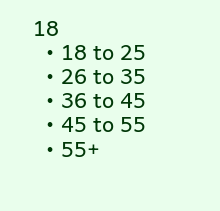18
  • 18 to 25
  • 26 to 35
  • 36 to 45
  • 45 to 55
  • 55+